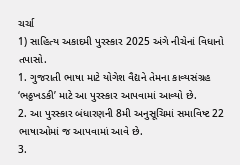ચર્ચા
1) સાહિત્ય અકાદમી પુરસ્કાર 2025 અંગે નીચેનાં વિધાનો તપાસો.
1. ગુજરાતી ભાષા માટે યોગેશ વૈદ્યને તેમના કાવ્યસંગ્રહ ‘ભઠ્ઠખડકી’ માટે આ પુરસ્કાર આપવામાં આવ્યો છે.
2. આ પુરસ્કાર બંધારણની 8મી અનુસૂચિમાં સમાવિષ્ટ 22 ભાષાઓમાં જ આપવામાં આવે છે.
3.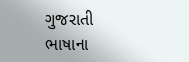ગુજરાતી ભાષાના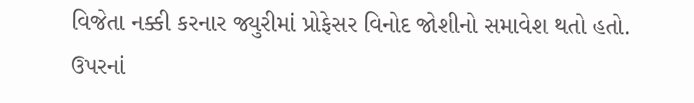વિજેતા નક્કી કરનાર જ્યુરીમાં પ્રોફેસર વિનોદ જોશીનો સમાવેશ થતો હતો.
ઉપરનાં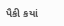પૈકી કયાં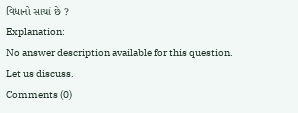વિધાનો સાચાં છે ?
Explanation:
No answer description available for this question.
Let us discuss.
Comments (0)